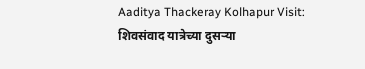Aaditya Thackeray Kolhapur Visit: शिवसंवाद यात्रेच्या दुसऱ्या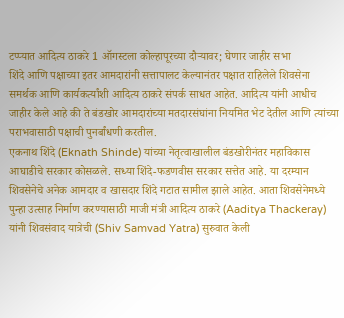टप्प्यात आदित्य ठाकरे 1 ऑगस्टला कोल्हापूरच्या दौऱ्यावर; घेणार जाहीर सभा
शिंदे आणि पक्षाच्या इतर आमदारांनी सत्तापालट केल्यानंतर पक्षात राहिलेले शिवसेना समर्थक आणि कार्यकर्त्यांशी आदित्य ठाकरे संपर्क साधत आहेत. आदित्य यांनी आधीच जाहीर केले आहे की ते बंडखोर आमदारांच्या मतदारसंघांना नियमित भेट देतील आणि त्यांच्या पराभवासाठी पक्षाची पुनर्बांधणी करतील.
एकनाथ शिंदे (Eknath Shinde) यांच्या नेतृत्वाखालील बंडखोरीनंतर महाविकास आघाडीचे सरकार कोसळले. सध्या शिंदे-फडणवीस सरकार सत्तेत आहे. या दरम्यान शिवसेनेचे अनेक आमदार व खासदार शिंदे गटात सामील झाले आहेत. आता शिवसेनेमध्ये पुन्हा उत्साह निर्माण करण्यासाठी माजी मंत्री आदित्य ठाकरे (Aaditya Thackeray) यांनी शिवसंवाद यात्रेची (Shiv Samvad Yatra) सुरुवात केली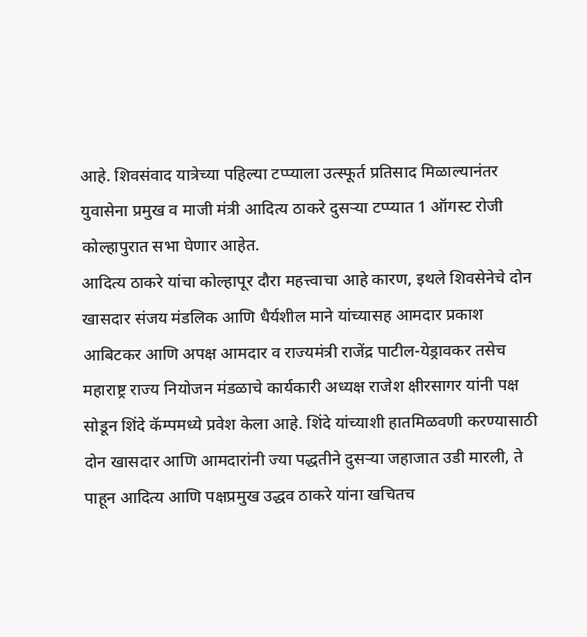आहे. शिवसंवाद यात्रेच्या पहिल्या टप्प्याला उत्स्फूर्त प्रतिसाद मिळाल्यानंतर युवासेना प्रमुख व माजी मंत्री आदित्य ठाकरे दुसऱ्या टप्प्यात 1 ऑगस्ट रोजी कोल्हापुरात सभा घेणार आहेत.
आदित्य ठाकरे यांचा कोल्हापूर दौरा महत्त्वाचा आहे कारण, इथले शिवसेनेचे दोन खासदार संजय मंडलिक आणि धैर्यशील माने यांच्यासह आमदार प्रकाश आबिटकर आणि अपक्ष आमदार व राज्यमंत्री राजेंद्र पाटील-येड्रावकर तसेच महाराष्ट्र राज्य नियोजन मंडळाचे कार्यकारी अध्यक्ष राजेश क्षीरसागर यांनी पक्ष सोडून शिंदे कॅम्पमध्ये प्रवेश केला आहे. शिंदे यांच्याशी हातमिळवणी करण्यासाठी दोन खासदार आणि आमदारांनी ज्या पद्धतीने दुसऱ्या जहाजात उडी मारली, ते पाहून आदित्य आणि पक्षप्रमुख उद्धव ठाकरे यांना खचितच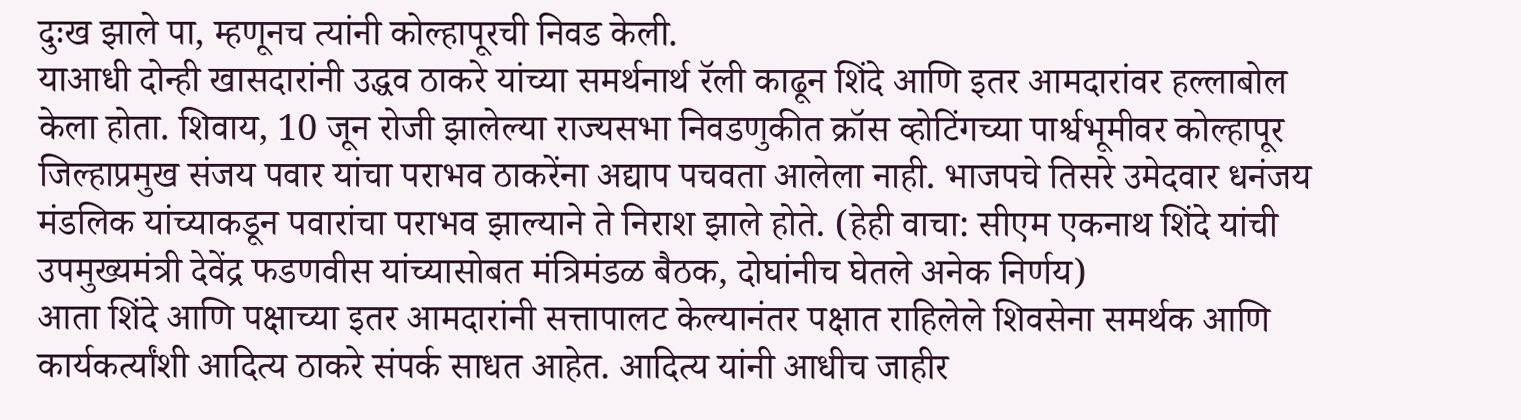दुःख झाले पा, म्हणूनच त्यांनी कोल्हापूरची निवड केली.
याआधी दोन्ही खासदारांनी उद्धव ठाकरे यांच्या समर्थनार्थ रॅली काढून शिंदे आणि इतर आमदारांवर हल्लाबोल केला होता. शिवाय, 10 जून रोजी झालेल्या राज्यसभा निवडणुकीत क्रॉस व्होटिंगच्या पार्श्वभूमीवर कोल्हापूर जिल्हाप्रमुख संजय पवार यांचा पराभव ठाकरेंना अद्याप पचवता आलेला नाही. भाजपचे तिसरे उमेदवार धनंजय मंडलिक यांच्याकडून पवारांचा पराभव झाल्याने ते निराश झाले होते. (हेही वाचा: सीएम एकनाथ शिंदे यांची उपमुख्यमंत्री देवेंद्र फडणवीस यांच्यासोबत मंत्रिमंडळ बैठक, दोघांनीच घेतले अनेक निर्णय)
आता शिंदे आणि पक्षाच्या इतर आमदारांनी सत्तापालट केल्यानंतर पक्षात राहिलेले शिवसेना समर्थक आणि कार्यकर्त्यांशी आदित्य ठाकरे संपर्क साधत आहेत. आदित्य यांनी आधीच जाहीर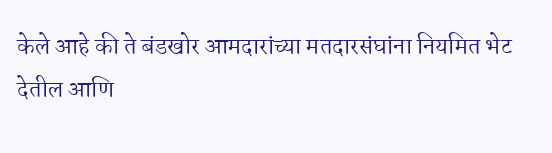केले आहे की ते बंडखोर आमदारांच्या मतदारसंघांना नियमित भेट देतील आणि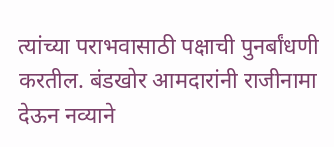त्यांच्या पराभवासाठी पक्षाची पुनर्बांधणी करतील. बंडखोर आमदारांनी राजीनामा देऊन नव्याने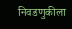निवडणुकीला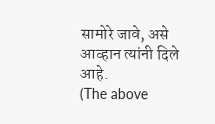सामोरे जावे, असे आव्हान त्यांनी दिले आहे.
(The above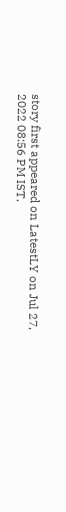story first appeared on LatestLY on Jul 27, 2022 08:56 PM IST.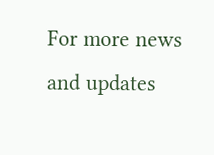For more news and updates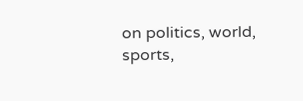on politics, world, sports,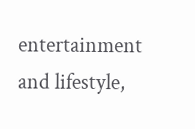entertainment and lifestyle,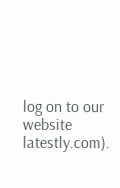log on to our website latestly.com).